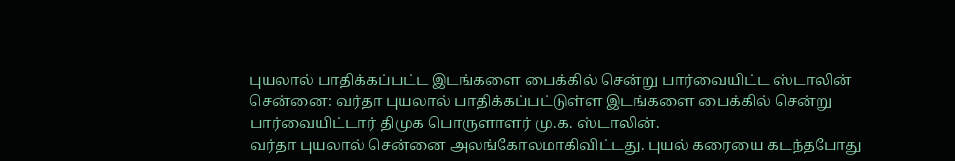புயலால் பாதிக்கப்பட்ட இடங்களை பைக்கில் சென்று பார்வையிட்ட ஸ்டாலின்
சென்னை: வர்தா புயலால் பாதிக்கப்பட்டுள்ள இடங்களை பைக்கில் சென்று பார்வையிட்டார் திமுக பொருளாளர் மு.க. ஸ்டாலின்.
வர்தா புயலால் சென்னை அலங்கோலமாகிவிட்டது. புயல் கரையை கடந்தபோது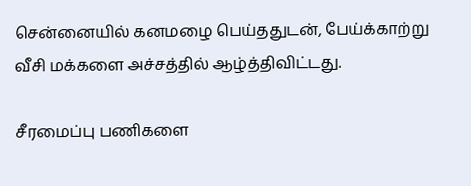சென்னையில் கனமழை பெய்ததுடன், பேய்க்காற்று வீசி மக்களை அச்சத்தில் ஆழ்த்திவிட்டது.

சீரமைப்பு பணிகளை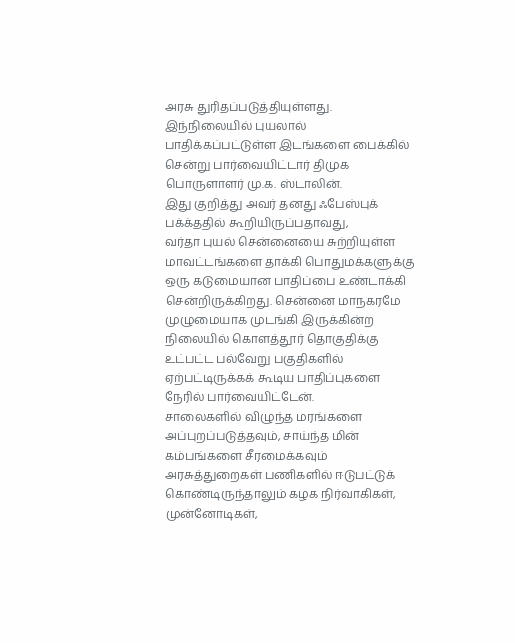அரசு துரிதப்படுத்தியுள்ளது. இந்நிலையில் புயலால் பாதிக்கப்பட்டுள்ள இடங்களை பைக்கில் சென்று பார்வையிட்டார் திமுக பொருளாளர் மு.க. ஸ்டாலின்.
இது குறித்து அவர் தனது ஃபேஸ்புக் பக்க்ததில் கூறியிருப்பதாவது,
வர்தா புயல் சென்னையை சுற்றியுள்ள மாவட்டங்களை தாக்கி பொதுமக்களுக்கு ஒரு கடுமையான பாதிப்பை உண்டாக்கி சென்றிருக்கிறது. சென்னை மாநகரமே முழுமையாக முடங்கி இருக்கின்ற நிலையில் கொளத்தூர் தொகுதிக்கு உட்பட்ட பல்வேறு பகுதிகளில் ஏற்பட்டிருக்கக் கூடிய பாதிப்புகளை நேரில் பார்வையிட்டேன்.
சாலைகளில் விழுந்த மரங்களை அப்புறப்படுத்தவும், சாய்ந்த மின் கம்பங்களை சீரமைக்கவும் அரசுத்துறைகள் பணிகளில் ஈடுபட்டுக் கொண்டிருந்தாலும் கழக நிர்வாகிகள், முன்னோடிகள்,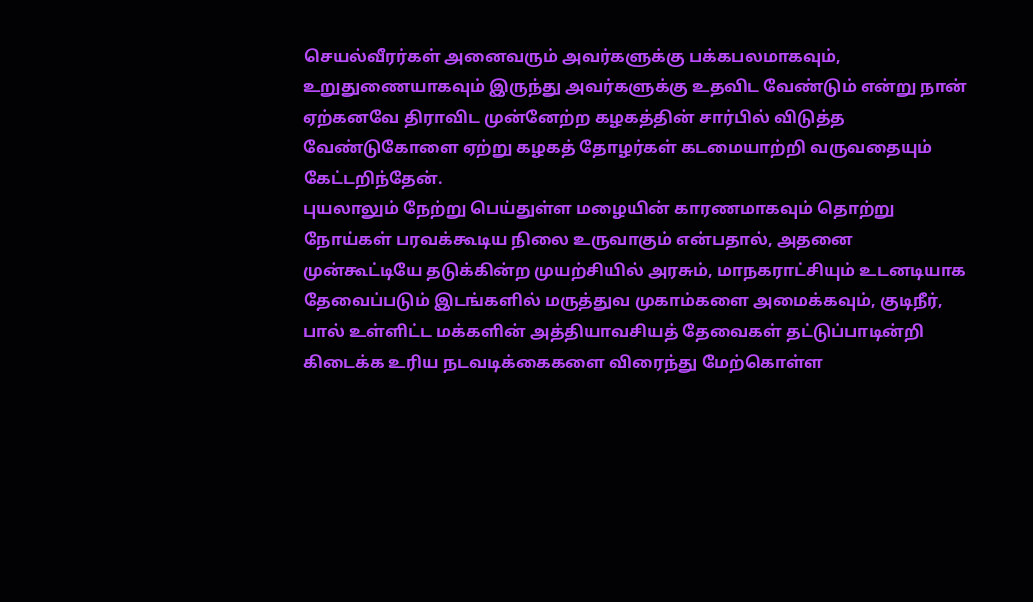செயல்வீரர்கள் அனைவரும் அவர்களுக்கு பக்கபலமாகவும், உறுதுணையாகவும் இருந்து அவர்களுக்கு உதவிட வேண்டும் என்று நான் ஏற்கனவே திராவிட முன்னேற்ற கழகத்தின் சார்பில் விடுத்த வேண்டுகோளை ஏற்று கழகத் தோழர்கள் கடமையாற்றி வருவதையும் கேட்டறிந்தேன்.
புயலாலும் நேற்று பெய்துள்ள மழையின் காரணமாகவும் தொற்று நோய்கள் பரவக்கூடிய நிலை உருவாகும் என்பதால், அதனை முன்கூட்டியே தடுக்கின்ற முயற்சியில் அரசும், மாநகராட்சியும் உடனடியாக தேவைப்படும் இடங்களில் மருத்துவ முகாம்களை அமைக்கவும், குடிநீர், பால் உள்ளிட்ட மக்களின் அத்தியாவசியத் தேவைகள் தட்டுப்பாடின்றி கிடைக்க உரிய நடவடிக்கைகளை விரைந்து மேற்கொள்ள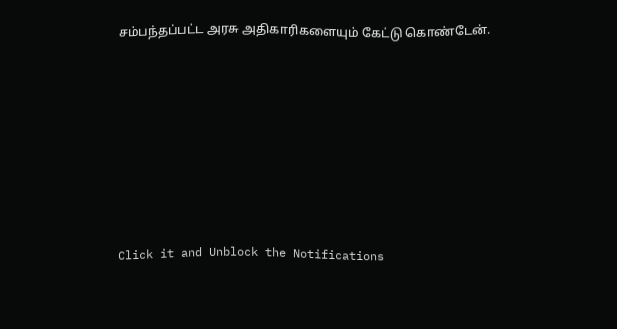சம்பந்தப்பட்ட அரசு அதிகாரிகளையும் கேட்டு கொண்டேன்.












Click it and Unblock the Notifications